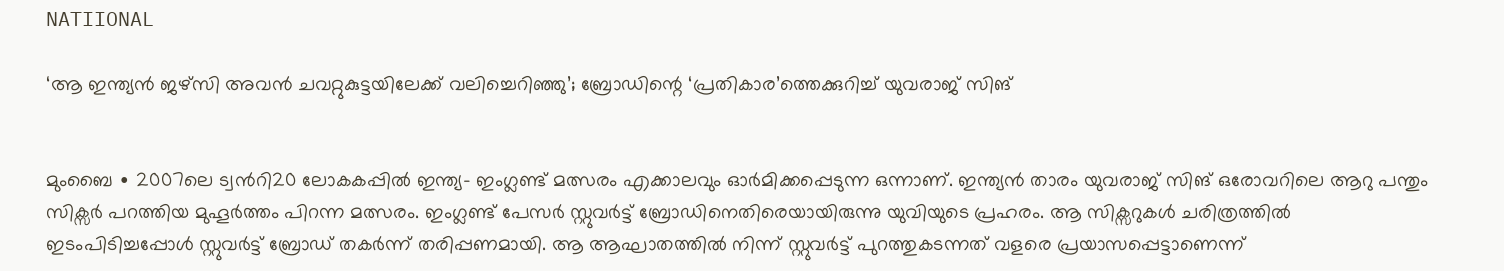NATIIONAL

‘ആ ഇന്ത്യന്‍ ജഴ്സി അവൻ ചവറ്റുകുട്ടയിലേക്ക് വലിച്ചെറിഞ്ഞു’; ബ്രോഡിന്റെ ‘പ്രതികാര’ത്തെക്കുറിച്ച് യുവരാജ് സിങ്


മുംബൈ ∙ 2007ലെ ട്വന്‍റി20 ലോകകപ്പിൽ ഇന്ത്യ– ഇംഗ്ലണ്ട് മത്സരം എക്കാലവും ഓർമിക്കപ്പെടുന്ന ഒന്നാണ്. ഇന്ത്യൻ താരം യുവരാജ് സിങ് ഒരോവറിലെ ആറു പന്തും സിക്സര്‍ പറത്തിയ മുഹൂർത്തം പിറന്ന മത്സരം. ഇംഗ്ലണ്ട് പേസർ സ്റ്റുവര്‍ട്ട് ബ്രോഡിനെതിരെയായിരുന്നു യുവിയുടെ പ്രഹരം. ആ സിക്സറുകള്‍ ചരിത്രത്തില്‍ ഇടംപിടിച്ചപ്പോള്‍ സ്റ്റുവര്‍ട്ട് ബ്രോഡ് തകര്‍ന്ന് തരിപ്പണമായി. ആ ആഘാതത്തില്‍ നിന്ന് സ്റ്റുവര്‍ട്ട് പുറത്തുകടന്നത് വളരെ പ്രയാസപ്പെട്ടാണെന്ന്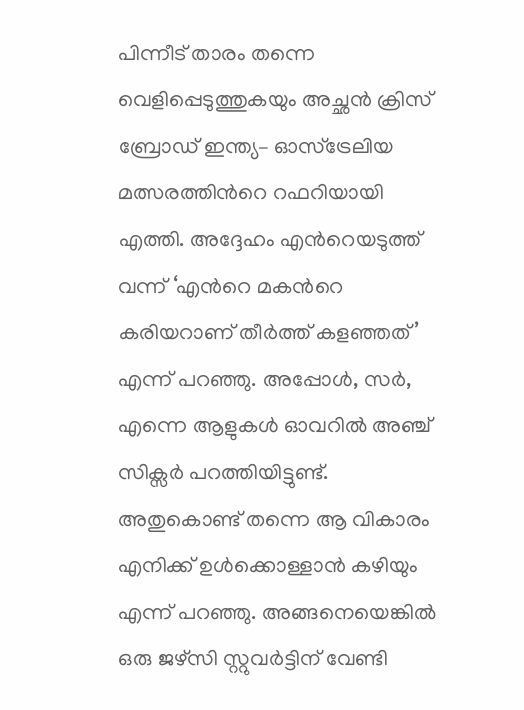പിന്നീട് താരം തന്നെ വെളിപ്പെടുത്തുകയും അച്ഛന്‍ ക്രിസ് ബ്രോഡ് ഇന്ത്യ– ഓസ്ട്രേലിയ മത്സരത്തിന്‍റെ റഫറിയായി എത്തി. അദ്ദേഹം എന്‍റെയടുത്ത് വന്ന് ‘എന്‍റെ മകന്‍റെ കരിയറാണ് തീര്‍ത്ത് കളഞ്ഞത്’ എന്ന് പറഞ്ഞു. അപ്പോള്‍, സര്‍, എന്നെ ആളുകള്‍ ഓവറില്‍ അഞ്ച് സിക്സര്‍ പറത്തിയിട്ടുണ്ട്. അതുകൊണ്ട് തന്നെ ആ വികാരം എനിക്ക് ഉള്‍ക്കൊള്ളാന്‍ കഴിയും എന്ന് പറഞ്ഞു. അങ്ങനെയെങ്കില്‍ ഒരു ജഴ്സി സ്റ്റുവര്‍ട്ടിന് വേണ്ടി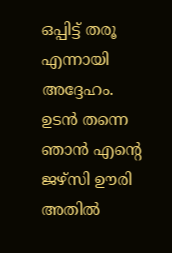ഒപ്പിട്ട് തരൂ എന്നായി അദ്ദേഹം. ഉടന്‍ തന്നെ ഞാന്‍ എന്‍റെ ജഴ്സി ഊരി അതില്‍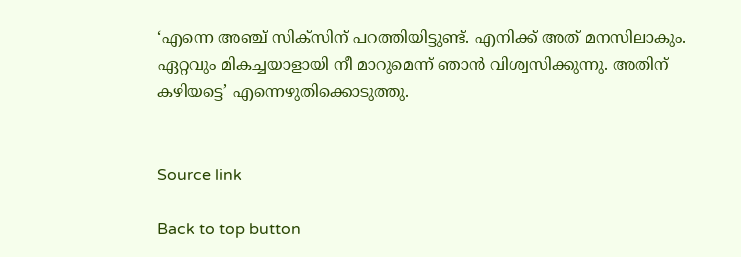‘എന്നെ അഞ്ച് സിക്സിന് പറത്തിയിട്ടുണ്ട്. എനിക്ക് അത് മനസിലാകും. ഏറ്റവും മികച്ചയാളായി നീ മാറുമെന്ന് ഞാന്‍ വിശ്വസിക്കുന്നു. അതിന് കഴിയട്ടെ’ എന്നെഴുതിക്കൊടുത്തു.


Source link

Back to top button